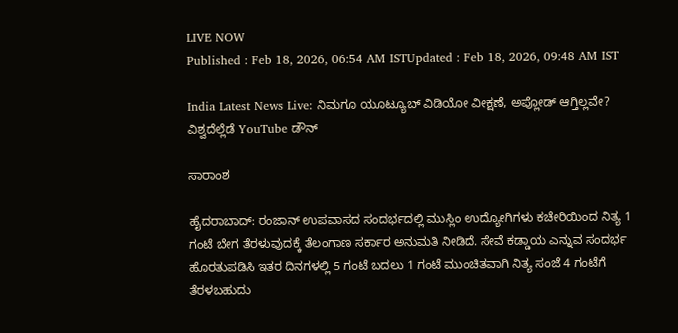LIVE NOW
Published : Feb 18, 2026, 06:54 AM ISTUpdated : Feb 18, 2026, 09:48 AM IST

India Latest News Live: ನಿಮಗೂ ಯೂಟ್ಯೂಬ್ ವಿಡಿಯೋ ವೀಕ್ಷಣೆ, ಅಪ್ಲೋಡ್ ಆಗ್ತಿಲ್ಲವೇ? ವಿಶ್ವದೆಲ್ಲೆಡೆ YouTube ಡೌನ್

ಸಾರಾಂಶ

ಹೈದರಾಬಾದ್‌: ರಂಜಾನ್‌ ಉಪವಾಸದ ಸಂದರ್ಭದಲ್ಲಿ ಮುಸ್ಲಿಂ ಉದ್ಯೋಗಿಗಳು ಕಚೇರಿಯಿಂದ ನಿತ್ಯ 1 ಗಂಟೆ ಬೇಗ ತೆರಳುವುದಕ್ಕೆ ತೆಲಂಗಾಣ ಸರ್ಕಾರ ಅನುಮತಿ ನೀಡಿದೆ. ಸೇವೆ ಕಡ್ಡಾಯ ಎನ್ನುವ ಸಂದರ್ಭ ಹೊರತುಪಡಿಸಿ ಇತರ ದಿನಗಳಲ್ಲಿ 5 ಗಂಟೆ ಬದಲು 1 ಗಂಟೆ ಮುಂಚಿತವಾಗಿ ನಿತ್ಯ ಸಂಜೆ 4 ಗಂಟೆಗೆ ತೆರಳಬಹುದು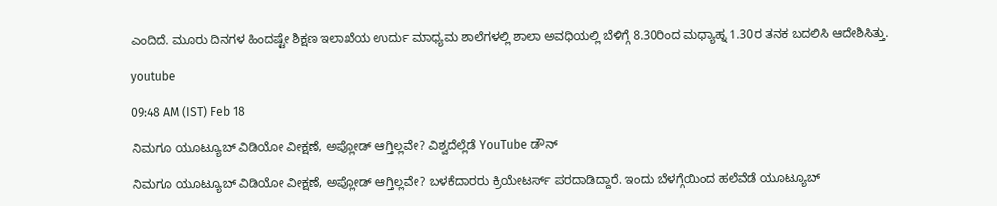ಎಂದಿದೆ. ಮೂರು ದಿನಗಳ ಹಿಂದಷ್ಟೇ ಶಿಕ್ಷಣ ಇಲಾಖೆಯ ಉರ್ದು ಮಾಧ್ಯಮ ಶಾಲೆಗಳಲ್ಲಿ ಶಾಲಾ ಅವಧಿಯಲ್ಲಿ ಬೆಳಿಗ್ಗೆ 8.30ರಿಂದ ಮಧ್ಯಾಹ್ನ 1.30ರ ತನಕ ಬದಲಿಸಿ ಆದೇಶಿಸಿತ್ತು.

youtube

09:48 AM (IST) Feb 18

ನಿಮಗೂ ಯೂಟ್ಯೂಬ್ ವಿಡಿಯೋ ವೀಕ್ಷಣೆ, ಅಪ್ಲೋಡ್ ಆಗ್ತಿಲ್ಲವೇ? ವಿಶ್ವದೆಲ್ಲೆಡೆ YouTube ಡೌನ್

ನಿಮಗೂ ಯೂಟ್ಯೂಬ್ ವಿಡಿಯೋ ವೀಕ್ಷಣೆ, ಅಪ್ಲೋಡ್ ಆಗ್ತಿಲ್ಲವೇ? ಬಳಕೆದಾರರು ಕ್ರಿಯೇಟರ್ಸ್ ಪರದಾಡಿದ್ದಾರೆ. ಇಂದು ಬೆಳಗ್ಗೆಯಿಂದ ಹಲೆವೆಡೆ ಯೂಟ್ಯೂಬ್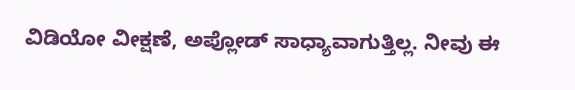ವಿಡಿಯೋ ವೀಕ್ಷಣೆ, ಅಪ್ಲೋಡ್ ಸಾಧ್ಯಾವಾಗುತ್ತಿಲ್ಲ. ನೀವು ಈ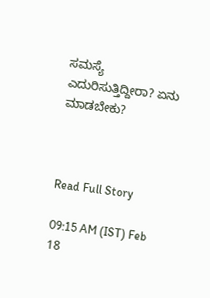ಸಮಸ್ಯೆ ಎದುರಿಸುತ್ತಿದ್ದೀರಾ? ಏನು ಮಾಡಬೇಕು?



Read Full Story

09:15 AM (IST) Feb 18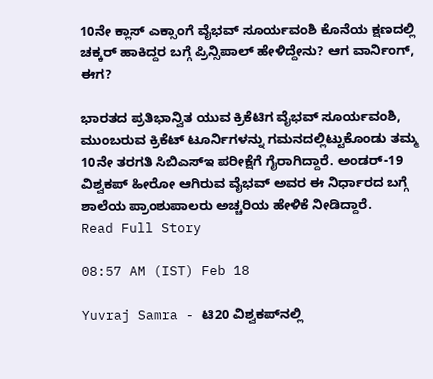10ನೇ ಕ್ಲಾಸ್ ಎಕ್ಸಾಂಗೆ ವೈಭವ್ ಸೂರ್ಯವಂಶಿ ಕೊನೆಯ ಕ್ಷಣದಲ್ಲಿ ಚಕ್ಕರ್ ಹಾಕಿದ್ದರ ಬಗ್ಗೆ ಪ್ರಿನ್ಸಿಪಾಲ್ ಹೇಳಿದ್ದೇನು? ಆಗ ವಾರ್ನಿಂಗ್, ಈಗ?

ಭಾರತದ ಪ್ರತಿಭಾನ್ವಿತ ಯುವ ಕ್ರಿಕೆಟಿಗ ವೈಭವ್ ಸೂರ್ಯವಂಶಿ, ಮುಂಬರುವ ಕ್ರಿಕೆಟ್ ಟೂರ್ನಿಗಳನ್ನು ಗಮನದಲ್ಲಿಟ್ಟುಕೊಂಡು ತಮ್ಮ 10ನೇ ತರಗತಿ ಸಿಬಿಎಸ್‌ಇ ಪರೀಕ್ಷೆಗೆ ಗೈರಾಗಿದ್ದಾರೆ. ಅಂಡರ್-19 ವಿಶ್ವಕಪ್ ಹೀರೋ ಆಗಿರುವ ವೈಭವ್ ಅವರ ಈ ನಿರ್ಧಾರದ ಬಗ್ಗೆ ಶಾಲೆಯ ಪ್ರಾಂಶುಪಾಲರು ಅಚ್ಚರಿಯ ಹೇಳಿಕೆ ನೀಡಿದ್ದಾರೆ.
Read Full Story

08:57 AM (IST) Feb 18

Yuvraj Samra - ಟಿ20 ವಿಶ್ವಕಪ್‌ನಲ್ಲಿ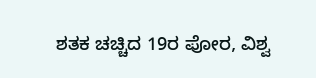ಶತಕ ಚಚ್ಚಿದ 19ರ ಪೋರ, ವಿಶ್ವ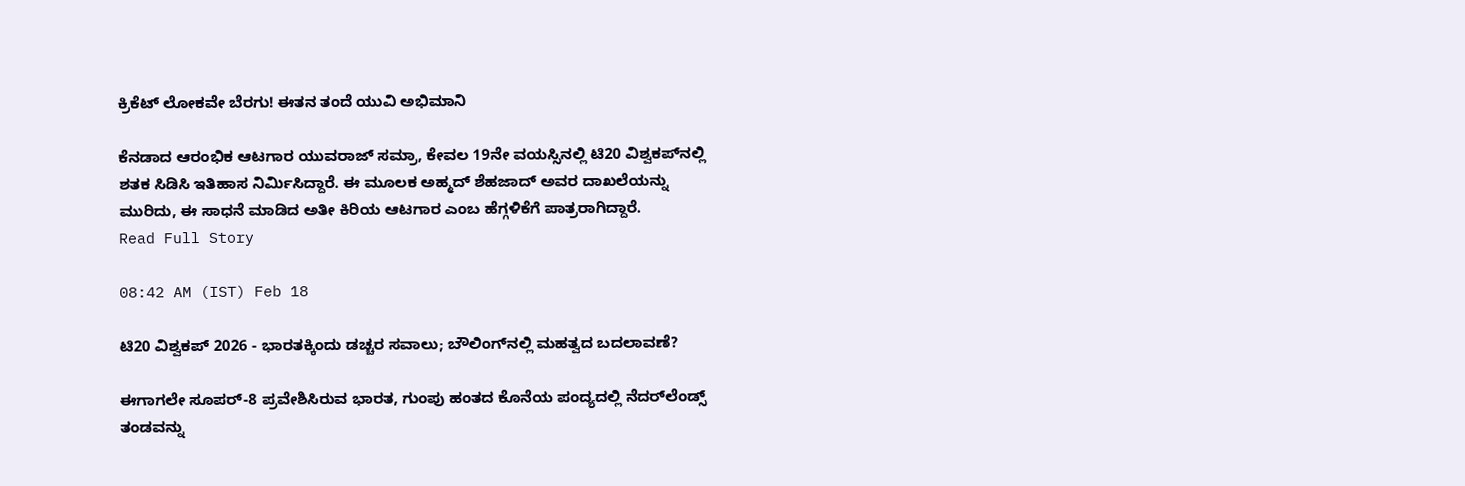ಕ್ರಿಕೆಟ್ ಲೋಕವೇ ಬೆರಗು! ಈತನ ತಂದೆ ಯುವಿ ಅಭಿಮಾನಿ

ಕೆನಡಾದ ಆರಂಭಿಕ ಆಟಗಾರ ಯುವರಾಜ್ ಸಮ್ರಾ, ಕೇವಲ 19ನೇ ವಯಸ್ಸಿನಲ್ಲಿ ಟಿ20 ವಿಶ್ವಕಪ್‌ನಲ್ಲಿ ಶತಕ ಸಿಡಿಸಿ ಇತಿಹಾಸ ನಿರ್ಮಿಸಿದ್ದಾರೆ. ಈ ಮೂಲಕ ಅಹ್ಮದ್ ಶೆಹಜಾದ್ ಅವರ ದಾಖಲೆಯನ್ನು ಮುರಿದು, ಈ ಸಾಧನೆ ಮಾಡಿದ ಅತೀ ಕಿರಿಯ ಆಟಗಾರ ಎಂಬ ಹೆಗ್ಗಳಿಕೆಗೆ ಪಾತ್ರರಾಗಿದ್ದಾರೆ.
Read Full Story

08:42 AM (IST) Feb 18

ಟಿ20 ವಿಶ್ವಕಪ್ 2026 - ಭಾರತಕ್ಕಿಂದು ಡಚ್ಚರ ಸವಾಲು; ಬೌಲಿಂಗ್‌ನಲ್ಲಿ ಮಹತ್ವದ ಬದಲಾವಣೆ?

ಈಗಾಗಲೇ ಸೂಪರ್‌-8 ಪ್ರವೇಶಿಸಿರುವ ಭಾರತ, ಗುಂಪು ಹಂತದ ಕೊನೆಯ ಪಂದ್ಯದಲ್ಲಿ ನೆದರ್‌ಲೆಂಡ್ಸ್‌ ತಂಡವನ್ನು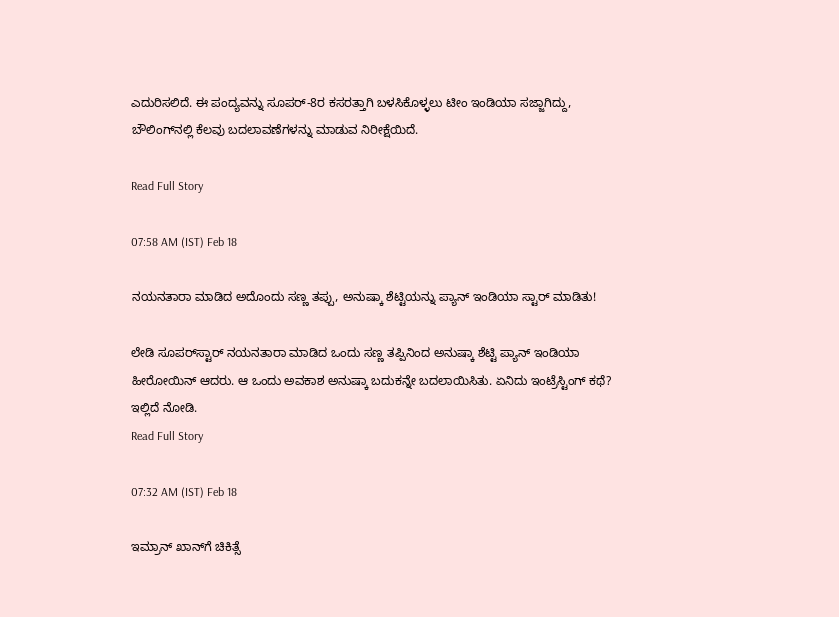ಎದುರಿಸಲಿದೆ. ಈ ಪಂದ್ಯವನ್ನು ಸೂಪರ್-8ರ ಕಸರತ್ತಾಗಿ ಬಳಸಿಕೊಳ್ಳಲು ಟೀಂ ಇಂಡಿಯಾ ಸಜ್ಜಾಗಿದ್ದು, ಬೌಲಿಂಗ್‌ನಲ್ಲಿ ಕೆಲವು ಬದಲಾವಣೆಗಳನ್ನು ಮಾಡುವ ನಿರೀಕ್ಷೆಯಿದೆ.

Read Full Story

07:58 AM (IST) Feb 18

ನಯನತಾರಾ ಮಾಡಿದ ಅದೊಂದು ಸಣ್ಣ ತಪ್ಪು, ಅನುಷ್ಕಾ ಶೆಟ್ಟಿಯನ್ನು ಪ್ಯಾನ್ ಇಂಡಿಯಾ ಸ್ಟಾರ್ ಮಾಡಿತು!

ಲೇಡಿ ಸೂಪರ್‌ಸ್ಟಾರ್ ನಯನತಾರಾ ಮಾಡಿದ ಒಂದು ಸಣ್ಣ ತಪ್ಪಿನಿಂದ ಅನುಷ್ಕಾ ಶೆಟ್ಟಿ ಪ್ಯಾನ್ ಇಂಡಿಯಾ ಹೀರೋಯಿನ್ ಆದರು. ಆ ಒಂದು ಅವಕಾಶ ಅನುಷ್ಕಾ ಬದುಕನ್ನೇ ಬದಲಾಯಿಸಿತು. ಏನಿದು ಇಂಟ್ರೆಸ್ಟಿಂಗ್ ಕಥೆ? ಇಲ್ಲಿದೆ ನೋಡಿ.
Read Full Story

07:32 AM (IST) Feb 18

ಇಮ್ರಾನ್‌ ಖಾನ್‌ಗೆ ಚಿಕಿತ್ಸೆ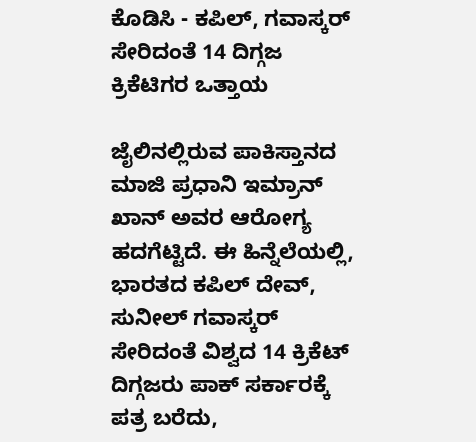ಕೊಡಿಸಿ - ಕಪಿಲ್‌, ಗವಾಸ್ಕರ್‌ ಸೇರಿದಂತೆ 14 ದಿಗ್ಗಜ ಕ್ರಿಕೆಟಿಗರ ಒತ್ತಾಯ

ಜೈಲಿನಲ್ಲಿರುವ ಪಾಕಿಸ್ತಾನದ ಮಾಜಿ ಪ್ರಧಾನಿ ಇಮ್ರಾನ್‌ ಖಾನ್‌ ಅವರ ಆರೋಗ್ಯ ಹದಗೆಟ್ಟಿದೆ. ಈ ಹಿನ್ನೆಲೆಯಲ್ಲಿ, ಭಾರತದ ಕಪಿಲ್‌ ದೇವ್‌, ಸುನೀಲ್‌ ಗವಾಸ್ಕರ್‌ ಸೇರಿದಂತೆ ವಿಶ್ವದ 14 ಕ್ರಿಕೆಟ್‌ ದಿಗ್ಗಜರು ಪಾಕ್‌ ಸರ್ಕಾರಕ್ಕೆ ಪತ್ರ ಬರೆದು,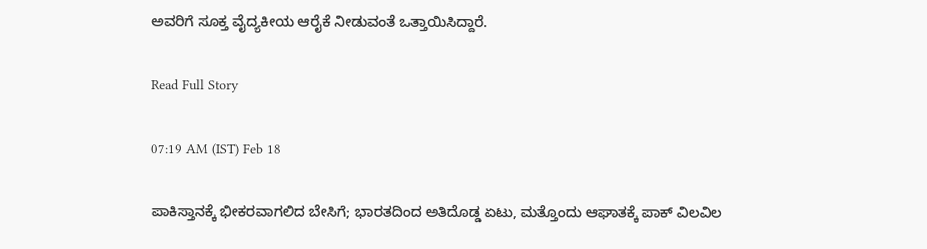ಅವರಿಗೆ ಸೂಕ್ತ ವೈದ್ಯಕೀಯ ಆರೈಕೆ ನೀಡುವಂತೆ ಒತ್ತಾಯಿಸಿದ್ದಾರೆ.

Read Full Story

07:19 AM (IST) Feb 18

ಪಾಕಿಸ್ತಾನಕ್ಕೆ ಭೀಕರವಾಗಲಿದ ಬೇಸಿಗೆ; ಭಾರತದಿಂದ ಅತಿದೊಡ್ಡ ಏಟು, ಮತ್ತೊಂದು ಆಘಾತಕ್ಕೆ ಪಾಕ್ ವಿಲವಿಲ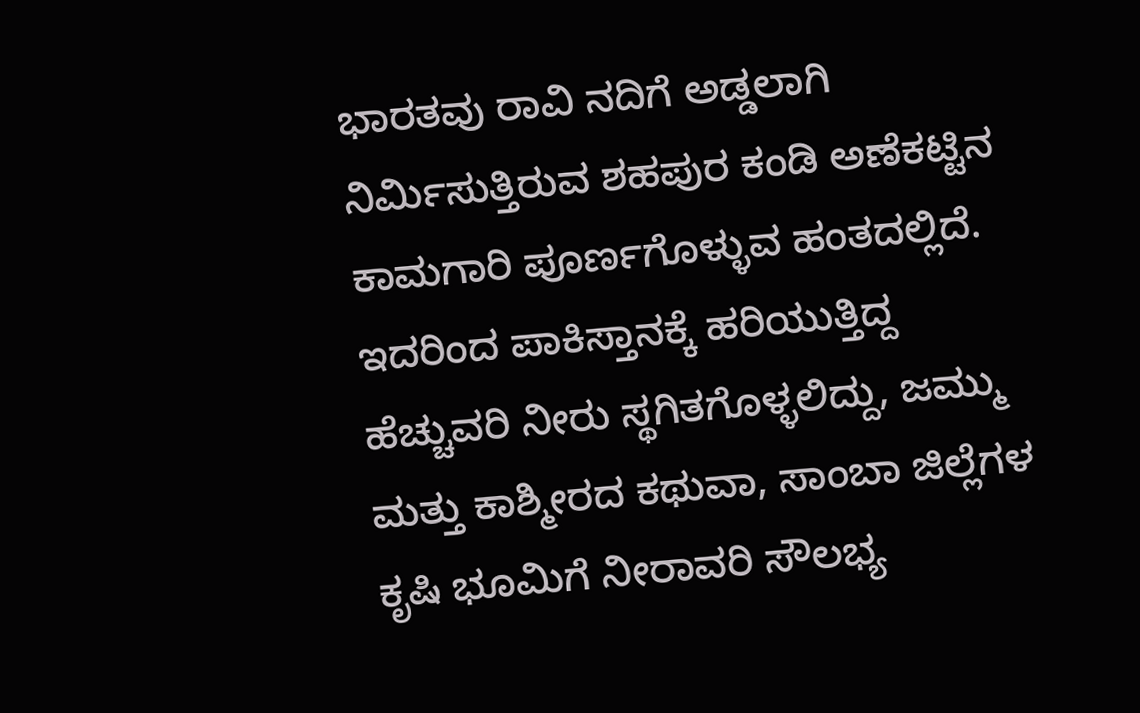ಭಾರತವು ರಾವಿ ನದಿಗೆ ಅಡ್ಡಲಾಗಿ ನಿರ್ಮಿಸುತ್ತಿರುವ ಶಹಪುರ ಕಂಡಿ ಅಣೆಕಟ್ಟಿನ ಕಾಮಗಾರಿ ಪೂರ್ಣಗೊಳ್ಳುವ ಹಂತದಲ್ಲಿದೆ. ಇದರಿಂದ ಪಾಕಿಸ್ತಾನಕ್ಕೆ ಹರಿಯುತ್ತಿದ್ದ ಹೆಚ್ಚುವರಿ ನೀರು ಸ್ಥಗಿತಗೊಳ್ಳಲಿದ್ದು, ಜಮ್ಮು ಮತ್ತು ಕಾಶ್ಮೀರದ ಕಥುವಾ, ಸಾಂಬಾ ಜಿಲ್ಲೆಗಳ ಕೃಷಿ ಭೂಮಿಗೆ ನೀರಾವರಿ ಸೌಲಭ್ಯ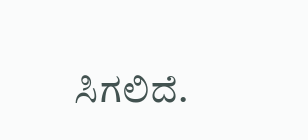ಸಿಗಲಿದೆ.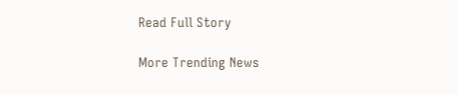Read Full Story

More Trending News